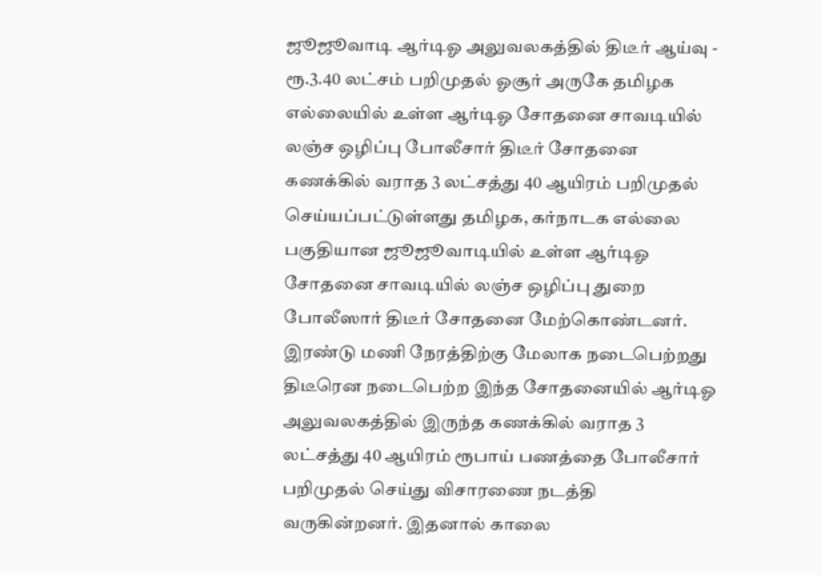ஜூஜூவாடி ஆர்டிஓ அலுவலகத்தில் திடீர் ஆய்வு - ரூ.3.40 லட்சம் பறிமுதல் ஓசூர் அருகே தமிழக எல்லையில் உள்ள ஆர்டிஓ சோதனை சாவடியில் லஞ்ச ஒழிப்பு போலீசார் திடீர் சோதனை கணக்கில் வராத 3 லட்சத்து 40 ஆயிரம் பறிமுதல் செய்யப்பட்டுள்ளது தமிழக, கர்நாடக எல்லை பகுதியான ஜூஜூவாடியில் உள்ள ஆர்டிஓ சோதனை சாவடியில் லஞ்ச ஒழிப்பு துறை போலீஸார் திடீர் சோதனை மேற்கொண்டனர். இரண்டு மணி நேரத்திற்கு மேலாக நடைபெற்றது திடீரென நடைபெற்ற இந்த சோதனையில் ஆர்டிஓ அலுவலகத்தில் இருந்த கணக்கில் வராத 3 லட்சத்து 40 ஆயிரம் ரூபாய் பணத்தை போலீசார் பறிமுதல் செய்து விசாரணை நடத்தி வருகின்றனர். இதனால் காலை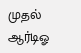முதல் ஆர்டிஓ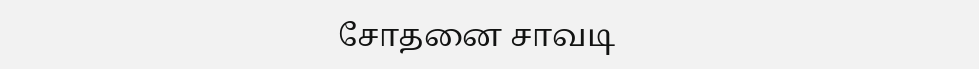சோதனை சாவடி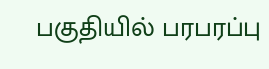பகுதியில் பரபரப்பு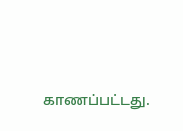காணப்பட்டது.